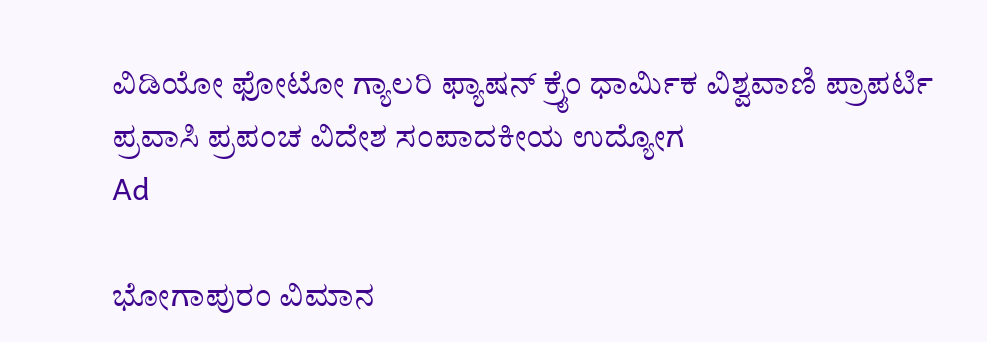ವಿಡಿಯೋ ಫೋಟೋ ಗ್ಯಾಲರಿ ಫ್ಯಾಷನ್ ಕ್ರೈಂ ಧಾರ್ಮಿಕ ವಿಶ್ವವಾಣಿ ಪ್ರಾಪರ್ಟಿ ಪ್ರವಾಸಿ ಪ್ರಪಂಚ ವಿದೇಶ ಸಂಪಾದಕೀಯ ಉದ್ಯೋಗ
Ad

ಭೋಗಾಪುರಂ ವಿಮಾನ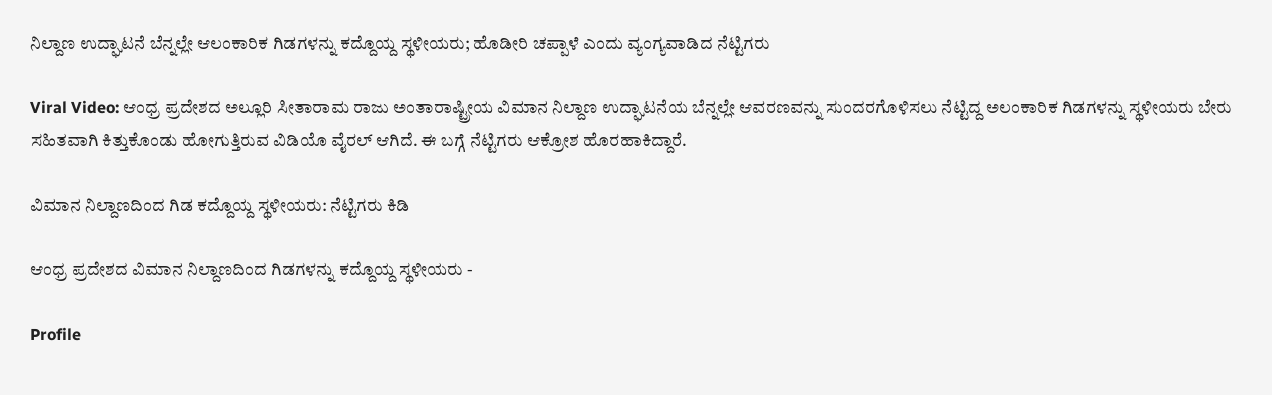ನಿಲ್ದಾಣ ಉದ್ಘಾಟನೆ ಬೆನ್ನಲ್ಲೇ ಆಲಂಕಾರಿಕ ಗಿಡಗಳನ್ನು ಕದ್ದೊಯ್ದ ಸ್ಥಳೀಯರು; ಹೊಡೀರಿ ಚಪ್ಪಾಳೆ ಎಂದು ವ್ಯಂಗ್ಯವಾಡಿದ ನೆಟ್ಟಿಗರು

Viral Video: ಆಂಧ್ರ ಪ್ರದೇಶದ ಅಲ್ಲೂರಿ ಸೀತಾರಾಮ ರಾಜು ಅಂತಾರಾಷ್ಟ್ರೀಯ ವಿಮಾನ ನಿಲ್ದಾಣ ಉದ್ಘಾಟನೆಯ ಬೆನ್ನಲ್ಲೇ ಆವರಣವನ್ನು ಸುಂದರಗೊಳಿಸಲು ನೆಟ್ಟಿದ್ದ ಅಲಂಕಾರಿಕ ಗಿಡಗಳನ್ನು ಸ್ಥಳೀಯರು ಬೇರು ಸಹಿತವಾಗಿ ಕಿತ್ತುಕೊಂಡು ಹೋಗುತ್ತಿರುವ ವಿಡಿಯೊ ವೈರಲ್ ಆಗಿದೆ. ಈ ಬಗ್ಗೆ ನೆಟ್ಟಿಗರು ಆಕ್ರೋಶ ಹೊರಹಾಕಿದ್ದಾರೆ.

ವಿಮಾನ ನಿಲ್ದಾಣದಿಂದ ಗಿಡ ಕದ್ದೊಯ್ದ ಸ್ಥಳೀಯರು: ನೆಟ್ಟಿಗರು ಕಿಡಿ

ಆಂಧ್ರ ಪ್ರದೇಶದ ವಿಮಾನ ನಿಲ್ದಾಣದಿಂದ ಗಿಡಗಳನ್ನು ಕದ್ದೊಯ್ದ ಸ್ಥಳೀಯರು -

Profile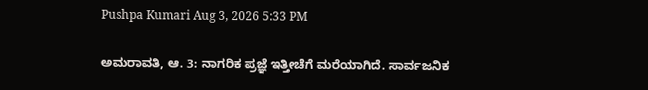Pushpa Kumari Aug 3, 2026 5:33 PM

ಅಮರಾವತಿ, ಆ. 3: ನಾಗರಿಕ ಪ್ರಜ್ಞೆ ಇತ್ತೀಚೆಗೆ ಮರೆಯಾಗಿದೆ. ಸಾರ್ವಜನಿಕ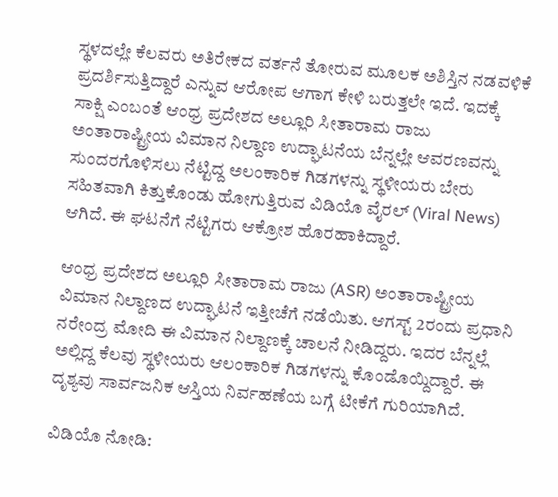ಸ್ಥಳದಲ್ಲೇ ಕೆಲವರು ಅತಿರೇಕದ ವರ್ತನೆ ತೋರುವ ಮೂಲಕ ಅಶಿಸ್ತಿನ ನಡವಳಿಕೆ ಪ್ರದರ್ಶಿಸುತ್ತಿದ್ದಾರೆ ಎನ್ನುವ ಆರೋಪ ಆಗಾಗ ಕೇಳಿ ಬರುತ್ತಲೇ ಇದೆ. ಇದಕ್ಕೆ ಸಾಕ್ಷಿ ಎಂಬಂತೆ ಆಂಧ್ರ ಪ್ರದೇಶದ ಅಲ್ಲೂರಿ ಸೀತಾರಾಮ ರಾಜು ಅಂತಾರಾಷ್ಟ್ರೀಯ ವಿಮಾನ ನಿಲ್ದಾಣ ಉದ್ಘಾಟನೆಯ ಬೆನ್ನಲ್ಲೇ ಆವರಣವನ್ನು ಸುಂದರಗೊಳಿಸಲು ನೆಟ್ಟಿದ್ದ ಅಲಂಕಾರಿಕ ಗಿಡಗಳನ್ನು ಸ್ಥಳೀಯರು ಬೇರು ಸಹಿತವಾಗಿ ಕಿತ್ತುಕೊಂಡು ಹೋಗುತ್ತಿರುವ ವಿಡಿಯೊ ವೈರಲ್ (Viral News) ಆಗಿದೆ. ಈ ಘಟನೆಗೆ ನೆಟ್ಟಿಗರು ಆಕ್ರೋಶ ಹೊರಹಾಕಿದ್ದಾರೆ.

ಆಂಧ್ರ ಪ್ರದೇಶದ ಅಲ್ಲೂರಿ ಸೀತಾರಾಮ ರಾಜು (ASR) ಅಂತಾರಾಷ್ಟ್ರೀಯ ವಿಮಾನ ನಿಲ್ದಾಣದ ಉದ್ಘಾಟನೆ ಇತ್ತೀಚೆಗೆ ನಡೆಯಿತು. ಆಗಸ್ಟ್ 2ರಂದು ಪ್ರಧಾನಿ ನರೇಂದ್ರ ಮೋದಿ ಈ ವಿಮಾನ ನಿಲ್ದಾಣಕ್ಕೆ ಚಾಲನೆ ನೀಡಿದ್ದರು. ಇದರ ಬೆನ್ನಲ್ಲೆ ಅಲ್ಲಿದ್ದ ಕೆಲವು ಸ್ಥಳೀಯರು ಆಲಂಕಾರಿಕ ಗಿಡಗಳನ್ನು ಕೊಂಡೊಯ್ದಿದ್ದಾರೆ. ಈ ದೃಶ್ಯವು ಸಾರ್ವಜನಿಕ ಆಸ್ತಿಯ ನಿರ್ವಹಣೆಯ ಬಗ್ಗೆ ಟೀಕೆಗೆ ಗುರಿಯಾಗಿದೆ‌.

ವಿಡಿಯೊ ನೋಡಿ: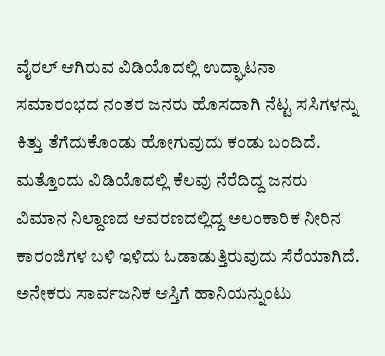ವೈರಲ್ ಆಗಿರುವ ವಿಡಿಯೊದಲ್ಲಿ ಉದ್ಘಾಟನಾ ಸಮಾರಂಭದ ನಂತರ ಜನರು ಹೊಸದಾಗಿ ನೆಟ್ಟ ಸಸಿಗಳನ್ನು ಕಿತ್ತು ತೆಗೆದುಕೊಂಡು ಹೋಗುವುದು ಕಂಡು ಬಂದಿದೆ. ಮತ್ತೊಂದು ವಿಡಿಯೊದಲ್ಲಿ ಕೆಲವು ನೆರೆದಿದ್ದ ಜನರು ವಿಮಾನ ನಿಲ್ದಾಣದ ಆವರಣದಲ್ಲಿದ್ದ ಅಲಂಕಾರಿಕ ನೀರಿನ ಕಾರಂಜಿಗಳ ಬಳಿ ಇಳಿದು ಓಡಾಡುತ್ತಿರುವುದು ಸೆರೆಯಾಗಿದೆ. ಅನೇಕರು ಸಾರ್ವಜನಿಕ ಆಸ್ತಿಗೆ ಹಾನಿಯನ್ನುಂಟು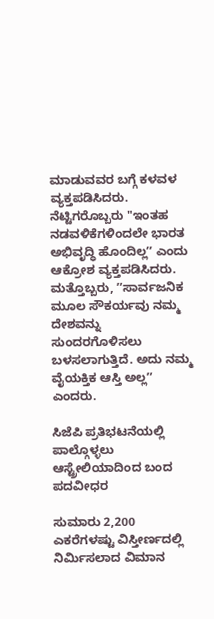ಮಾಡುವವರ ಬಗ್ಗೆ ಕಳವಳ ವ್ಯಕ್ತಪಡಿಸಿದರು. ನೆಟ್ಟಿಗರೊಬ್ಬರು "ಇಂತಹ ನಡವಳಿಕೆಗಳಿಂದಲೇ ಭಾರತ ಅಭಿವೃದ್ಧಿ ಹೊಂದಿಲ್ಲʼʼ ಎಂದು ಆಕ್ರೋಶ ವ್ಯಕ್ತಪಡಿಸಿದರು. ಮತ್ತೊಬ್ಬರು, ʼʼಸಾರ್ವಜನಿಕ ಮೂಲ ಸೌಕರ್ಯವು ನಮ್ಮ ದೇಶವನ್ನು ಸುಂದರಗೊಳಿಸಲು ಬಳಸಲಾಗುತ್ತಿದೆ. ಅದು ನಮ್ಮ ವೈಯಕ್ತಿಕ ಆಸ್ತಿ ಅಲ್ಲʼʼ ಎಂದರು.

ಸಿಜೆಪಿ ಪ್ರತಿಭಟನೆಯಲ್ಲಿ ಪಾಲ್ಗೊಳ್ಳಲು ಆಸ್ಟ್ರೇಲಿಯಾದಿಂದ ಬಂದ ಪದವೀಧರ

ಸುಮಾರು 2,200 ಎಕರೆಗಳಷ್ಟು ವಿಸ್ತೀರ್ಣದಲ್ಲಿ ನಿರ್ಮಿಸಲಾದ ವಿಮಾನ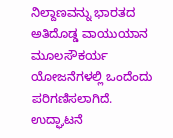ನಿಲ್ದಾಣವನ್ನು ಭಾರತದ ಅತಿದೊಡ್ಡ ವಾಯುಯಾನ ಮೂಲಸೌಕರ್ಯ ಯೋಜನೆಗಳಲ್ಲಿ ಒಂದೆಂದು ಪರಿಗಣಿಸಲಾಗಿದೆ. ಉದ್ಘಾಟನೆ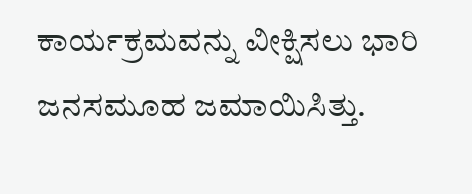ಕಾರ್ಯಕ್ರಮವನ್ನು ವೀಕ್ಷಿಸಲು ಭಾರಿ ಜನಸಮೂಹ ಜಮಾಯಿಸಿತ್ತು.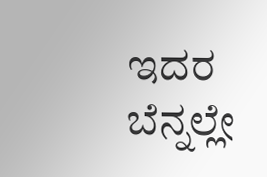ಇದರ ಬೆನ್ನಲ್ಲೇ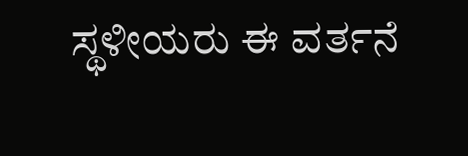ಸ್ಥಳೀಯರು ಈ ವರ್ತನೆ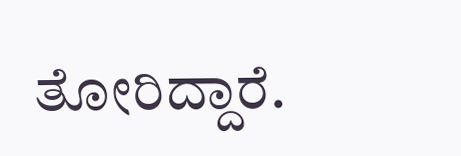ತೋರಿದ್ದಾರೆ.